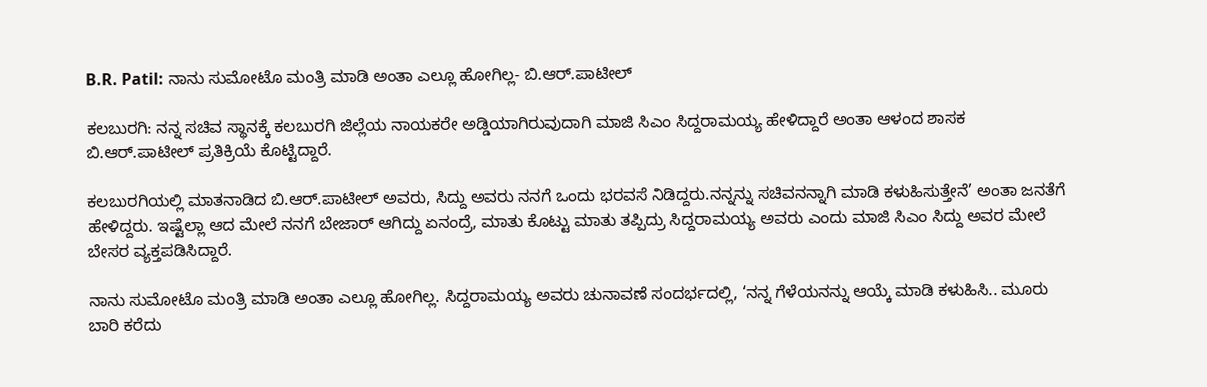B.R. Patil: ನಾನು ಸುಮೋಟೊ ಮಂತ್ರಿ ಮಾಡಿ ಅಂತಾ ಎಲ್ಲೂ ಹೋಗಿಲ್ಲ- ಬಿ.ಆರ್.ಪಾಟೀಲ್

ಕಲಬುರಗಿ: ನನ್ನ ಸಚಿವ ಸ್ಥಾನಕ್ಕೆ ಕಲಬುರಗಿ ಜಿಲ್ಲೆಯ ನಾಯಕರೇ ಅಡ್ಡಿಯಾಗಿರುವುದಾಗಿ ಮಾಜಿ ಸಿಎಂ ಸಿದ್ದರಾಮಯ್ಯ ಹೇಳಿದ್ದಾರೆ ಅಂತಾ ಆಳಂದ ಶಾಸಕ ಬಿ.ಆರ್.ಪಾಟೀಲ್ ಪ್ರತಿಕ್ರಿಯೆ ಕೊಟ್ಟಿದ್ದಾರೆ.

ಕಲಬುರಗಿಯಲ್ಲಿ ಮಾತನಾಡಿದ ಬಿ.ಆರ್.ಪಾಟೀಲ್ ಅವರು, ಸಿದ್ದು ಅವರು ನನಗೆ ಒಂದು ಭರವಸೆ ನಿಡಿದ್ದರು.ನನ್ನನ್ನು ಸಚಿವನನ್ನಾಗಿ ಮಾಡಿ ಕಳುಹಿಸುತ್ತೇನೆ’ ಅಂತಾ ಜನತೆಗೆ ಹೇಳಿದ್ದರು. ಇಷ್ಟೆಲ್ಲಾ ಆದ ಮೇಲೆ ನನಗೆ ಬೇಜಾರ್ ಆಗಿದ್ದು ಏನಂದ್ರೆ, ಮಾತು ಕೊಟ್ಟು ಮಾತು ತಪ್ಪಿದ್ರು ಸಿದ್ದರಾಮಯ್ಯ ಅವರು ಎಂದು ಮಾಜಿ ಸಿಎಂ ಸಿದ್ದು ಅವರ ಮೇಲೆ ಬೇಸರ ವ್ಯಕ್ತಪಡಿಸಿದ್ದಾರೆ.

ನಾನು ಸುಮೋಟೊ ಮಂತ್ರಿ ಮಾಡಿ ಅಂತಾ ಎಲ್ಲೂ ಹೋಗಿಲ್ಲ. ಸಿದ್ದರಾಮಯ್ಯ ಅವರು ಚುನಾವಣೆ ಸಂದರ್ಭದಲ್ಲಿ, ‘ನನ್ನ ಗೆಳೆಯನನ್ನು ಆಯ್ಕೆ ಮಾಡಿ ಕಳುಹಿಸಿ.. ಮೂರು ಬಾರಿ ಕರೆದು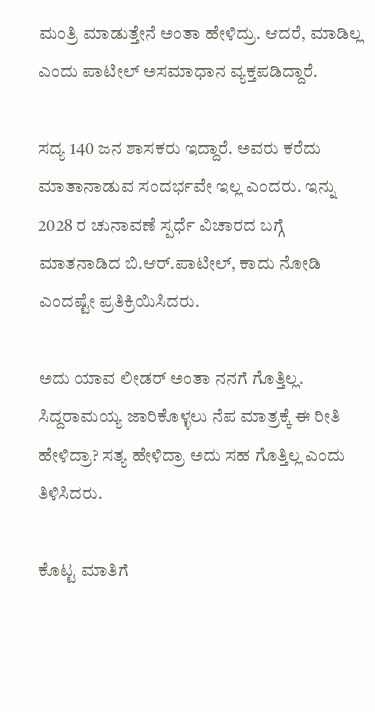ಮಂತ್ರಿ ಮಾಡುತ್ತೇನೆ ಅಂತಾ ಹೇಳಿದ್ರು. ಆದರೆ, ಮಾಡಿಲ್ಲ ಎಂದು ಪಾಟೀಲ್ ಅಸಮಾಧಾನ ವ್ಯಕ್ತಪಡಿದ್ದಾರೆ.

ಸದ್ಯ 140 ಜನ ಶಾಸಕರು ಇದ್ದಾರೆ. ಅವರು ಕರೆದು ಮಾತಾನಾಡುವ ಸಂದರ್ಭವೇ ಇಲ್ಲ ಎಂದರು. ಇನ್ನು 2028 ರ ಚುನಾವಣೆ ಸ್ಪರ್ಧೆ ವಿಚಾರದ ಬಗ್ಗೆ ಮಾತನಾಡಿದ ಬಿ.ಆರ್.ಪಾಟೀಲ್, ಕಾದು ನೋಡಿ ಎಂದಷ್ಟೇ ಪ್ರತಿಕ್ರಿಯಿಸಿದರು.

ಅದು ಯಾವ ಲೀಡರ್ ಅಂತಾ ನನಗೆ ಗೊತ್ತಿಲ್ಲ. ಸಿದ್ದರಾಮಯ್ಯ ಜಾರಿಕೊಳ್ಳಲು ನೆಪ ಮಾತ್ರಕ್ಕೆ ಈ ರೀತಿ ಹೇಳಿದ್ರಾ? ಸತ್ಯ ಹೇಳಿದ್ರಾ ಅದು ಸಹ ಗೊತ್ತಿಲ್ಲ ಎಂದು ತಿಳಿಸಿದರು.

ಕೊಟ್ಟ ಮಾತಿಗೆ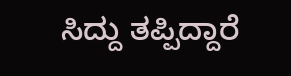ಸಿದ್ದು ತಪ್ಪಿದ್ದಾರೆ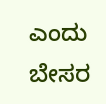ಎಂದು ಬೇಸರ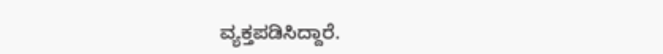ವ್ಯಕ್ತಪಡಿಸಿದ್ದಾರೆ.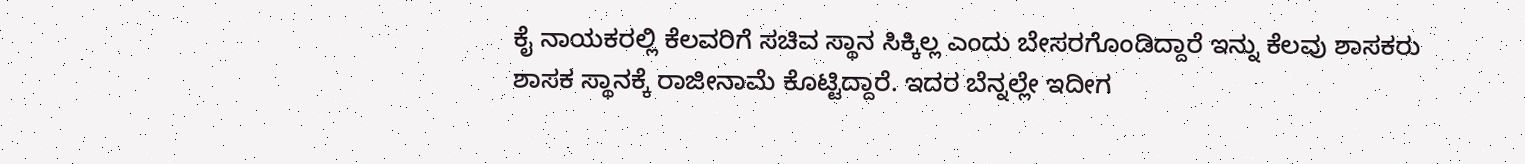ಕೈ ನಾಯಕರಲ್ಲಿ ಕೆಲವರಿಗೆ ಸಚಿವ ಸ್ಥಾನ ಸಿಕ್ಕಿಲ್ಲ ಎಂದು ಬೇಸರಗೊಂಡಿದ್ದಾರೆ ಇನ್ನು ಕೆಲವು ಶಾಸಕರು ಶಾಸಕ ಸ್ಥಾನಕ್ಕೆ ರಾಜೀನಾಮೆ ಕೊಟ್ಟಿದ್ದಾರೆ. ಇದರ ಬೆನ್ನಲ್ಲೇ ಇದೀಗ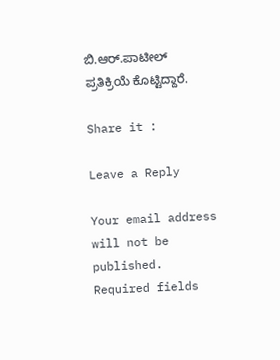ಬಿ.ಆರ್.ಪಾಟೀಲ್ ಪ್ರತಿಕ್ರಿಯೆ ಕೊಟ್ಟಿದ್ದಾರೆ.

Share it :

Leave a Reply

Your email address will not be published. Required fields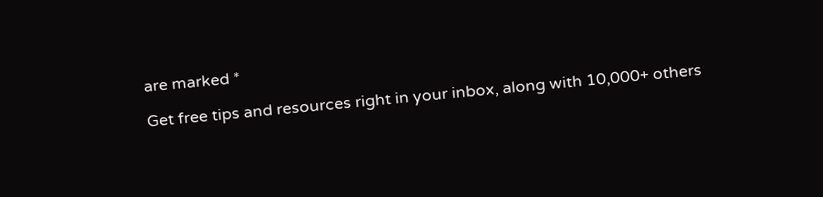are marked *

Get free tips and resources right in your inbox, along with 10,000+ others